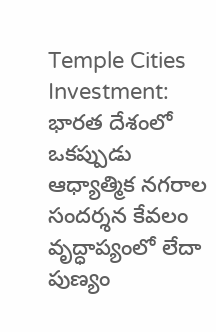Temple Cities Investment: భారత దేశంలో ఒకప్పుడు ఆధ్యాత్మిక నగరాల సందర్శన కేవలం వృద్ధాప్యంలో లేదా పుణ్యం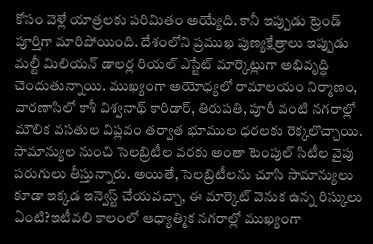కోసం వెళ్లే యాత్రలకు పరిమితం అయ్యేది. కానీ ఇప్పుడు ట్రెండ్ పూర్తిగా మారిపోయింది. దేశంలోని ప్రముఖ పుణ్యక్షేత్రాలు ఇప్పుడు మల్టీ మిలియన్ డాలర్ల రియల్ ఎస్టేట్ మార్కెట్లుగా అభివృద్ధి చెందుతున్నాయి. ముఖ్యంగా అయోధ్యలో రామాలయం నిర్మాణం, వారణాసిలో కాశీ విశ్వనాథ్ కారిడార్, తిరుపతి, పూరీ వంటి నగరాల్లో మౌలిక వసతుల విప్లవం తర్వాత భూముల ధరలకు రెక్కలొచ్చాయి. సామాన్యుల నుంచి సెలబ్రిటీల వరకు అంతా టెంపుల్ సిటీల వైపు పరుగులు తీస్తున్నారు. అయితే, సెలబ్రిటీలను చూసి సామాన్యులు కూడా ఇక్కడ ఇన్వెస్ట్ చేయవచ్చా, ఈ మార్కెట్ వెనుక ఉన్న రిస్కులు ఏంటి?ఇటీవలి కాలంలో ఆధ్యాత్మిక నగరాల్లో ముఖ్యంగా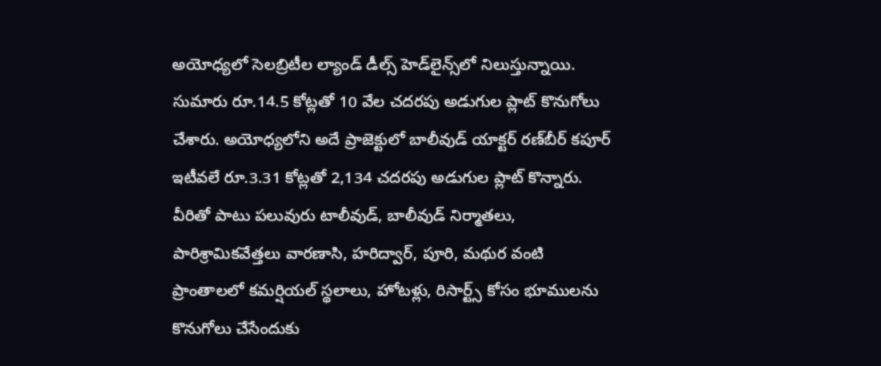అయోధ్యలో సెలబ్రిటీల ల్యాండ్ డీల్స్ హెడ్‌లైన్స్‌లో నిలుస్తున్నాయి. సుమారు రూ.14.5 కోట్లతో 10 వేల చదరపు అడుగుల ప్లాట్ కొనుగోలు చేశారు. అయోధ్యలోని అదే ప్రాజెక్టులో బాలీవుడ్ యాక్టర్ రణ్‌బీర్ కపూర్ ఇటీవలే రూ.3.31 కోట్లతో 2,134 చదరపు అడుగుల ప్లాట్ కొన్నారు. వీరితో పాటు పలువురు టాలీవుడ్, బాలీవుడ్ నిర్మాతలు, పారిశ్రామికవేత్తలు వారణాసి, హరిద్వార్, పూరి, మథుర వంటి ప్రాంతాలలో కమర్షియల్ స్థలాలు, హోటళ్లు, రిసార్ట్స్ కోసం భూములను కొనుగోలు చేసేందుకు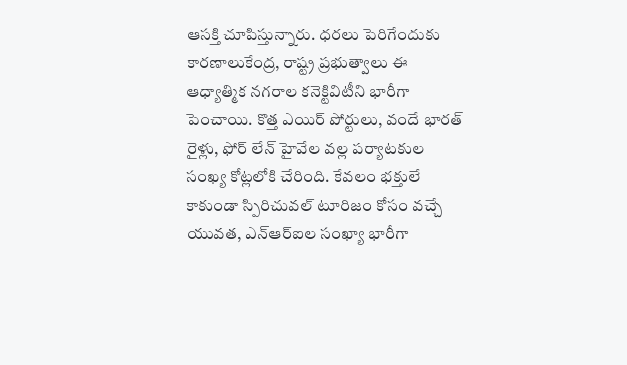ఆసక్తి చూపిస్తున్నారు. ధరలు పెరిగేందుకు కారణాలుకేంద్ర, రాష్ట్ర ప్రభుత్వాలు ఈ ఆధ్యాత్మిక నగరాల కనెక్టివిటీని భారీగా పెంచాయి. కొత్త ఎయిర్ పోర్టులు, వందే భారత్ రైళ్లు, ఫోర్ లేన్ హైవేల వల్ల పర్యాటకుల సంఖ్య కోట్లలోకి చేరింది. కేవలం భక్తులే కాకుండా స్పిరిచువల్ టూరిజం కోసం వచ్చే యువత, ఎన్ఆర్ఐల సంఖ్యా భారీగా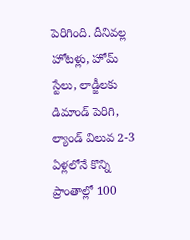పెరిగింది. దీనివల్ల హోటళ్లు, హోమ్ స్టేలు, లాడ్జీలకు డిమాండ్ పెరిగి, ల్యాండ్ విలువ 2-3 ఏళ్లలోనే కొన్ని ప్రాంతాల్లో 100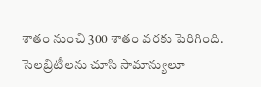శాతం నుంచి 300 శాతం వరకు పెరిగింది. సెలబ్రిటీలను చూసి సామాన్యులూ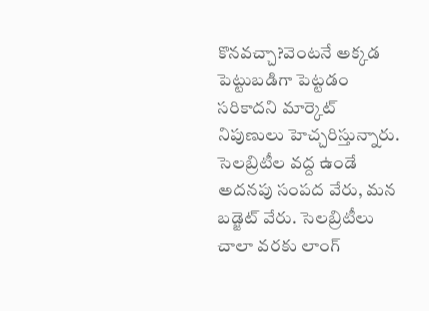కొనవచ్చా?వెంటనే అక్కడ పెట్టుబడిగా పెట్టడం సరికాదని మార్కెట్ నిపుణులు హెచ్చరిస్తున్నారు. సెలబ్రిటీల వద్ద ఉండే అదనపు సంపద వేరు, మన బడ్జెట్ వేరు. సెలబ్రిటీలు చాలా వరకు లాంగ్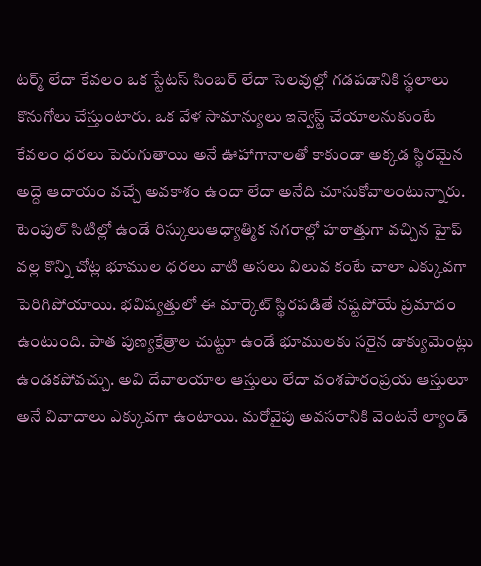టర్మ్ లేదా కేవలం ఒక స్టేటస్ సింబర్ లేదా సెలవుల్లో గడపడానికి స్థలాలు కొనుగోలు చేస్తుంటారు. ఒక వేళ సామాన్యులు ఇన్వెస్ట్ చేయాలనుకుంటే కేవలం ధరలు పెరుగుతాయి అనే ఊహాగానాలతో కాకుండా అక్కడ స్థిరమైన అద్దె ఆదాయం వచ్చే అవకాశం ఉందా లేదా అనేది చూసుకోవాలంటున్నారు. టెంపుల్ సిటిల్లో ఉండే రిస్కులుఆధ్యాత్మిక నగరాల్లో హఠాత్తుగా వచ్చిన హైప్ వల్ల కొన్ని చోట్ల భూముల ధరలు వాటి అసలు విలువ కంటే చాలా ఎక్కువగా పెరిగిపోయాయి. భవిష్యత్తులో ఈ మార్కెట్ స్థిరపడితే నష్టపోయే ప్రమాదం ఉంటుంది. పాత పుణ్యక్షేత్రాల చుట్టూ ఉండే భూములకు సరైన డాక్యుమెంట్లు ఉండకపోవచ్చు. అవి దేవాలయాల ఆస్తులు లేదా వంశపారంప్రయ ఆస్తులూ అనే వివాదాలు ఎక్కువగా ఉంటాయి. మరోవైపు అవసరానికి వెంటనే ల్యాండ్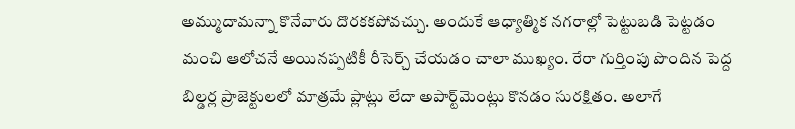అమ్ముదామన్నా కొనేవారు దొరకకపోవచ్చు. అందుకే ఆధ్యాత్మిక నగరాల్లో పెట్టుబడి పెట్టడం మంచి ఆలోచనే అయినప్పటికీ రీసెర్చ్ చేయడం చాలా ముఖ్యం. రేరా గుర్తింపు పొందిన పెద్ద బిల్డర్ల ప్రాజెక్టులలో మాత్రమే ప్లాట్లు లేదా అపార్ట్‌మెంట్లు కొనడం సురక్షితం. అలాగే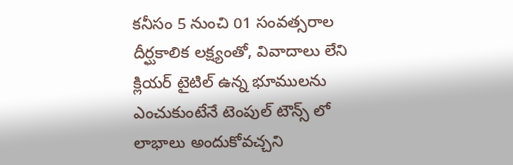కనీసం 5 నుంచి 01 సంవత్సరాల దీర్ఘకాలిక లక్ష్యంతో, వివాదాలు లేని క్లియర్ టైటిల్ ఉన్న భూములను ఎంచుకుంటేనే టెంపుల్ టౌన్స్ లో లాభాలు అందుకోవచ్చని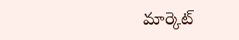మార్కెట్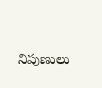నిపుణులు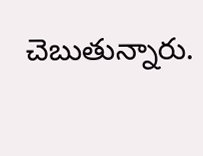చెబుతున్నారు.